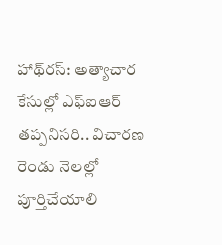హాథ్‌రస్: అత్యాచార కేసుల్లో ఎఫ్ఐఆర్ తప్పనిసరి.. విచారణ రెండు నెలల్లో పూర్తిచేయాలి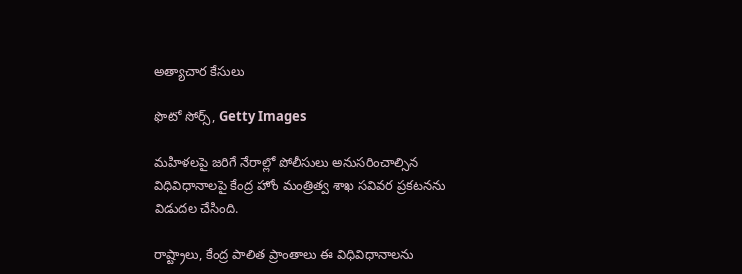అత్యాచార కేసులు

ఫొటో సోర్స్, Getty Images

మహిళలపై జరిగే నేరాల్లో పోలీసులు అనుసరించాల్సిన విధివిధానాలపై కేంద్ర హోం మంత్రిత్వ శాఖ సవివర ప్రకటనను విడుదల చేసింది.

రాష్ట్రాలు, కేంద్ర పాలిత ప్రాంతాలు ఈ విధివిధానాలను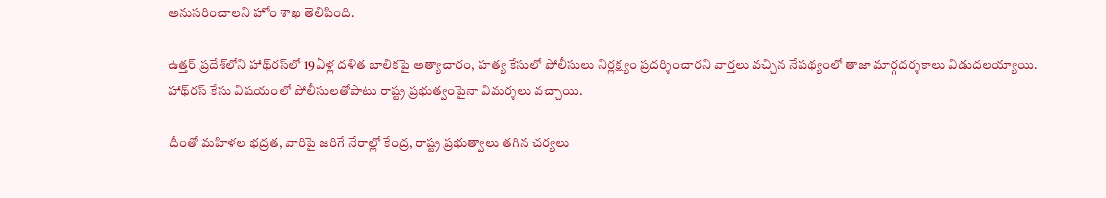అనుసరించాలని హోం శాఖ తెలిపింది.

ఉత్తర్ ప్రదేశ్‌లోని హాథ్‌రస్‌లో 19ఏళ్ల దళిత బాలికపై అత్యాచారం, హత్య కేసులో పోలీసులు నిర్లక్ష్యం ప్రదర్శించారని వార్తలు వచ్చిన నేపథ్యంలో తాజా మార్గదర్శకాలు విడుదలయ్యాయి. హాథ్‌రస్ కేసు విషయంలో పోలీసులతోపాటు రాష్ట్ర ప్రభుత్వంపైనా విమర్శలు వచ్చాయి.

దీంతో మహిళల భద్రత, వారిపై జరిగే నేరాల్లో కేంద్ర, రాష్ట్ర ప్రభుత్వాలు తగిన చర్యలు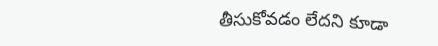తీసుకోవడం లేదని కూడా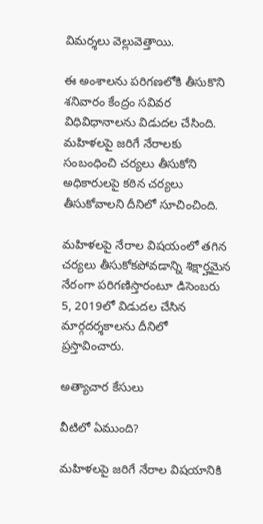విమర్శలు వెల్లువెత్తాయి.

ఈ అంశాలను పరిగణలోకి తీసుకొని శనివారం కేంద్రం సవివర విధివిధానాలను విడుదల చేసింది. మహిళలపై జరిగే నేరాలకు సంబంధించి చర్యలు తీసుకోని అధికారులపై కఠిన చర్యలు తీసుకోవాలని దీనిలో సూచించింది.

మహిళలపై నేరాల విషయంలో తగిన చర్యలు తీసుకోకపోవడాన్ని శిక్షార్హమైన నేరంగా పరిగణిస్తారంటూ డిసెంబరు 5, 2019లో విడుదల చేసిన మార్గదర్శకాలను దీనిలో ప్రస్తావించారు.

అత్యాచార కేసులు

వీటిలో ఏముంది?

మహిళలపై జరిగే నేరాల విషయానికి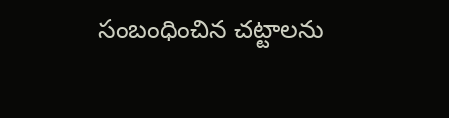సంబంధించిన చట్టాలను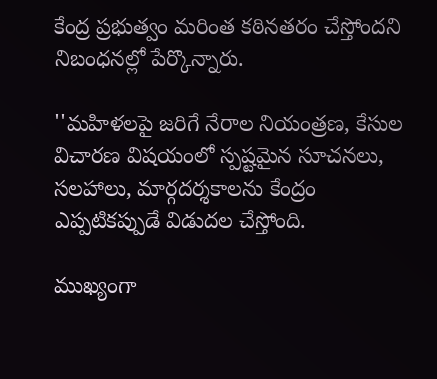కేంద్ర ప్రభుత్వం మరింత కఠినతరం చేస్తోందని నిబంధనల్లో పేర్కొన్నారు.

''మహిళలపై జరిగే నేరాల నియంత్రణ, కేసుల విచారణ విషయంలో స్పష్టమైన సూచనలు, సలహాలు, మార్గదర్శకాలను కేంద్రం ఎప్పటికప్పుడే విడుదల చేస్తోంది.

ముఖ్యంగా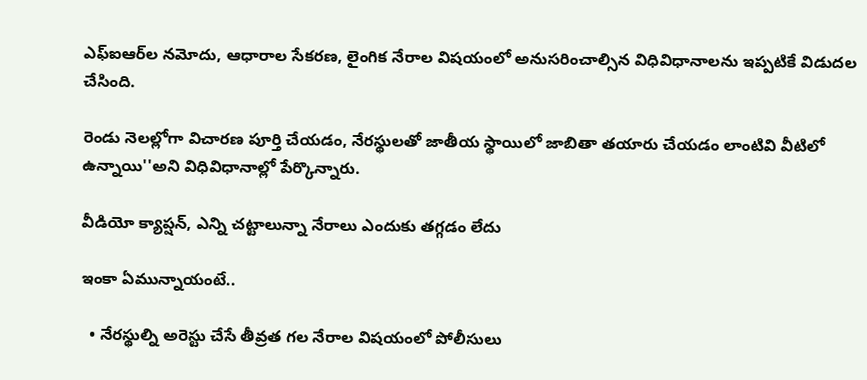ఎఫ్‌ఐఆర్‌ల నమోదు, ఆధారాల సేకరణ, లైంగిక నేరాల విషయంలో అనుసరించాల్సిన విధివిధానాలను ఇప్పటికే విడుదల చేసింది.

రెండు నెలల్లోగా విచారణ పూర్తి చేయడం, నేరస్థులతో జాతీయ స్థాయిలో జాబితా తయారు చేయడం లాంటివి వీటిలో ఉన్నాయి''అని విధివిధానాల్లో పేర్కొన్నారు.

వీడియో క్యాప్షన్, ఎన్ని చట్టాలున్నా నేరాలు ఎందుకు తగ్గడం లేదు

ఇంకా ఏమున్నాయంటే..

  • నేరస్థుల్ని అరెస్టు చేసే తీవ్రత గల నేరాల విషయంలో పోలీసులు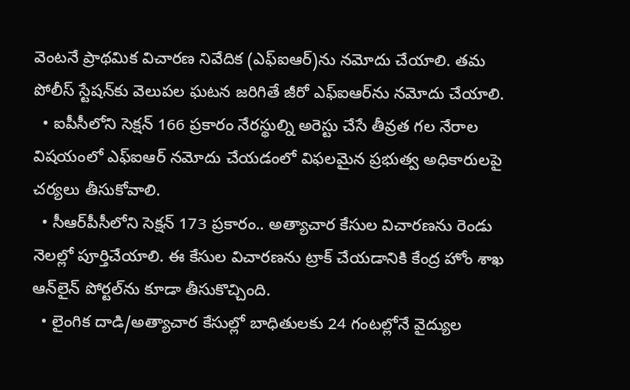వెంటనే ప్రాథమిక విచారణ నివేదిక (ఎఫ్‌ఐఆర్)ను నమోదు చేయాలి. తమ పోలీస్ స్టేషన్‌కు వెలుపల ఘటన జరిగితే జీరో ఎఫ్‌ఐఆర్‌ను నమోదు చేయాలి.
  • ఐపీసీలోని సెక్షన్ 166 ప్రకారం నేరస్థుల్ని అరెస్టు చేసే తీవ్రత గల నేరాల విషయంలో ఎఫ్‌ఐఆర్ నమోదు చేయడంలో విఫలమైన ప్రభుత్వ అధికారులపై చర్యలు తీసుకోవాలి.
  • సీఆర్‌పీసీలోని సెక్షన్ 173 ప్రకారం.. అత్యాచార కేసుల విచారణను రెండు నెలల్లో పూర్తిచేయాలి. ఈ కేసుల విచారణను ట్రాక్ చేయడానికి కేంద్ర హోం శాఖ ఆన్‌లైన్ పోర్టల్‌ను కూడా తీసుకొచ్చింది.
  • లైంగిక దాడి/అత్యాచార కేసుల్లో బాధితులకు 24 గంటల్లోనే వైద్యుల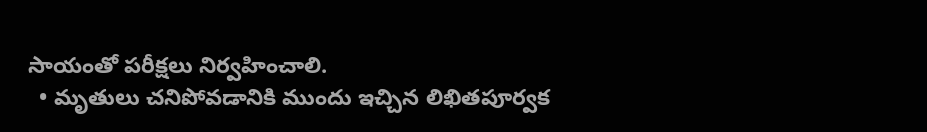సాయంతో పరీక్షలు నిర్వహించాలి.
  • మృతులు చనిపోవడానికి ముందు ఇచ్చిన లిఖితపూర్వక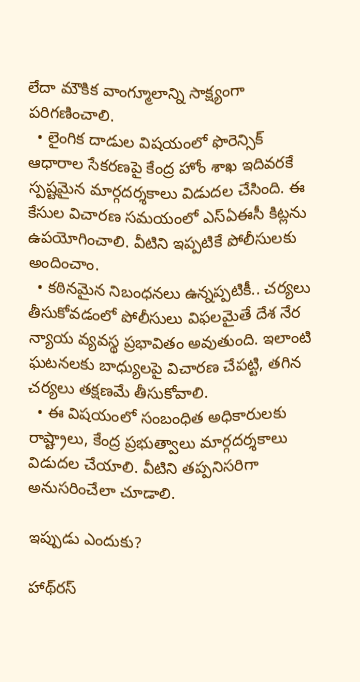లేదా మౌకిక వాంగ్మూలాన్ని సాక్ష్యంగా పరిగణించాలి.
  • లైంగిక దాడుల విషయంలో ఫొరెన్సిక్ ఆధారాల సేకరణపై కేంద్ర హోం శాఖ ఇదివరకే స్పష్టమైన మార్గదర్శకాలు విడుదల చేసింది. ఈ కేసుల విచారణ సమయంలో ఎస్‌ఏఈసీ కిట్లను ఉపయోగించాలి. వీటిని ఇప్పటికే పోలీసులకు అందించాం.
  • కఠినమైన నిబంధనలు ఉన్నప్పటికీ.. చర్యలు తీసుకోవడంలో పోలీసులు విఫలమైతే దేశ నేర న్యాయ వ్యవస్థ ప్రభావితం అవుతుంది. ఇలాంటి ఘటనలకు బాధ్యులపై విచారణ చేపట్టి, తగిన చర్యలు తక్షణమే తీసుకోవాలి.
  • ఈ విషయంలో సంబంధిత అధికారులకు రాష్ట్రాలు, కేంద్ర ప్రభుత్వాలు మార్గదర్శకాలు విడుదల చేయాలి. వీటిని తప్పనిసరిగా అనుసరించేలా చూడాలి.

ఇప్పుడు ఎందుకు?

హాథ్‌రస్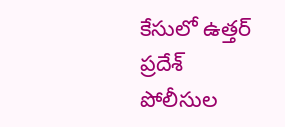కేసులో ఉత్తర్ ప్రదేశ్ పోలీసుల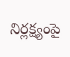నిర్లక్ష్యంపై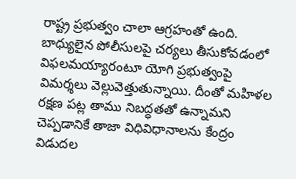రాష్ట్ర ప్రభుత్వం చాలా ఆగ్రహంతో ఉంది. బాధ్యులైన పోలీసులపై చర్యలు తీసుకోవడంలో విఫలమయ్యారంటూ యోగి ప్రభుత్వంపై విమర్శలు వెల్లువెత్తుతున్నాయి. దీంతో మహిళల రక్షణ పట్ల తాము నిబద్ధతతో ఉన్నామని చెప్పడానికే తాజా విధివిధానాలను కేంద్రం విడుదల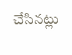చేసినట్లు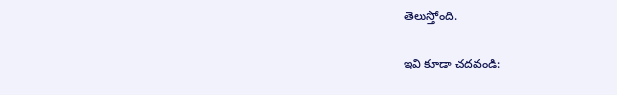తెలుస్తోంది.

ఇవి కూడా చదవండి: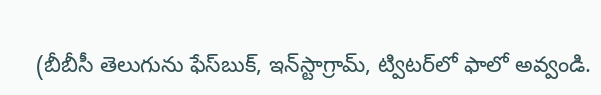(బీబీసీ తెలుగును ఫేస్‌బుక్, ఇన్‌స్టాగ్రామ్‌, ట్విటర్‌లో ఫాలో అవ్వండి.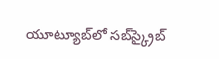యూట్యూబ్‌లో సబ్‌స్క్రైబ్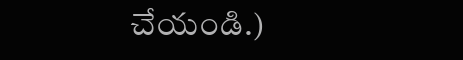చేయండి.)